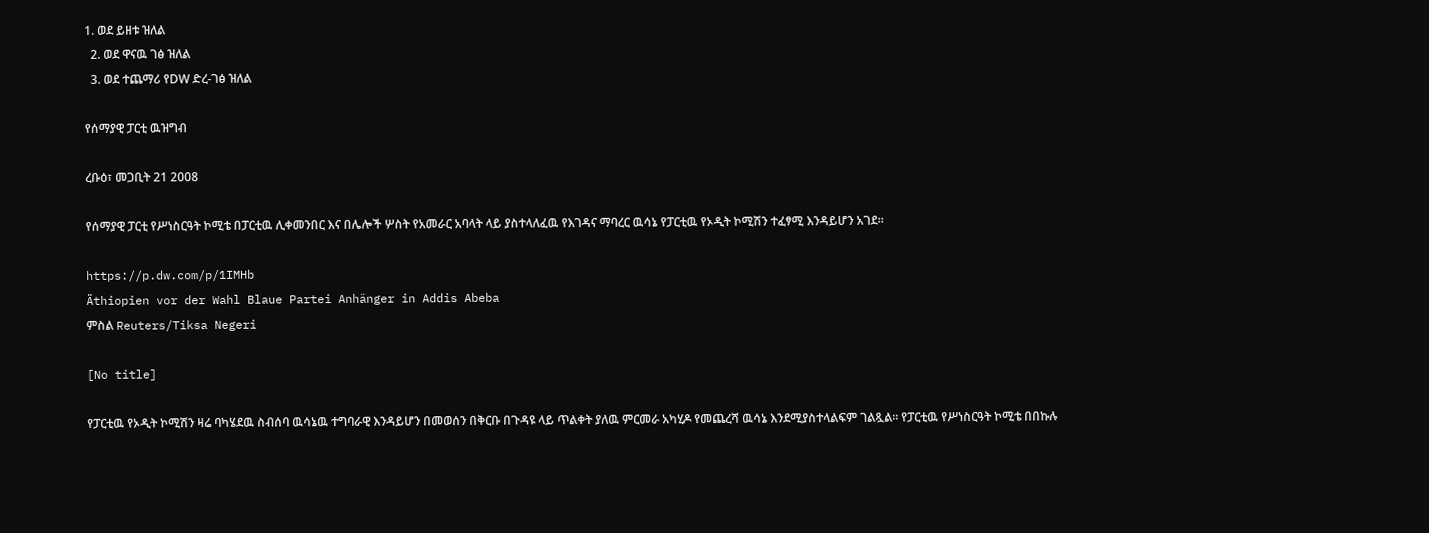1. ወደ ይዘቱ ዝለል
  2. ወደ ዋናዉ ገፅ ዝለል
  3. ወደ ተጨማሪ የDW ድረ-ገፅ ዝለል

የሰማያዊ ፓርቲ ዉዝግብ

ረቡዕ፣ መጋቢት 21 2008

የሰማያዊ ፓርቲ የሥነስርዓት ኮሚቴ በፓርቲዉ ሊቀመንበር እና በሌሎች ሦስት የአመራር አባላት ላይ ያስተላለፈዉ የእገዳና ማባረር ዉሳኔ የፓርቲዉ የኦዲት ኮሚሽን ተፈፃሚ እንዳይሆን አገደ።

https://p.dw.com/p/1IMHb
Äthiopien vor der Wahl Blaue Partei Anhänger in Addis Abeba
ምስል Reuters/Tiksa Negeri

[No title]

የፓርቲዉ የኦዲት ኮሚሽን ዛሬ ባካሄደዉ ስብሰባ ዉሳኔዉ ተግባራዊ እንዳይሆን በመወሰን በቅርቡ በጉዳዩ ላይ ጥልቀት ያለዉ ምርመራ አካሂዶ የመጨረሻ ዉሳኔ እንደሚያስተላልፍም ገልጿል። የፓርቲዉ የሥነስርዓት ኮሚቴ በበኩሉ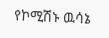የኮሚሽኑ ዉሳኔ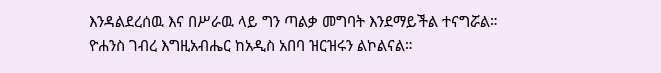እንዳልደረሰዉ እና በሥራዉ ላይ ግን ጣልቃ መግባት እንደማይችል ተናግሯል። ዮሐንስ ገብረ እግዚአብሔር ከአዲስ አበባ ዝርዝሩን ልኮልናል።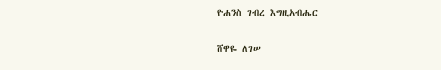ዮሐንስ ገብረ እግዚአብሔር

ሸዋዬ ለገሠ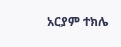አርያም ተክሌ